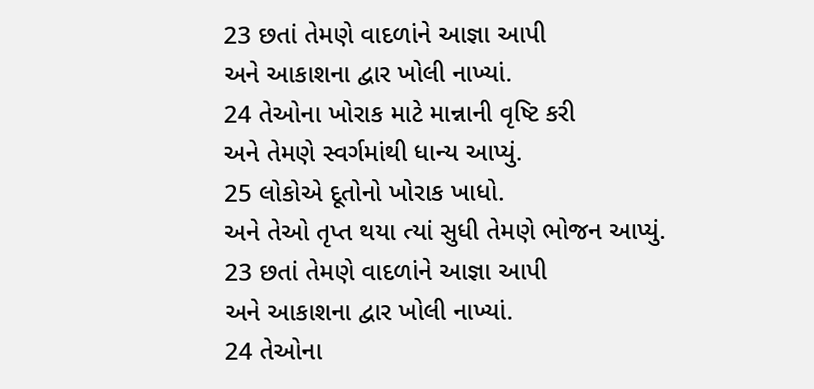23 છતાં તેમણે વાદળાંને આજ્ઞા આપી
અને આકાશના દ્વાર ખોલી નાખ્યાં.
24 તેઓના ખોરાક માટે માન્નાની વૃષ્ટિ કરી
અને તેમણે સ્વર્ગમાંથી ધાન્ય આપ્યું.
25 લોકોએ દૂતોનો ખોરાક ખાધો.
અને તેઓ તૃપ્ત થયા ત્યાં સુધી તેમણે ભોજન આપ્યું.
23 છતાં તેમણે વાદળાંને આજ્ઞા આપી
અને આકાશના દ્વાર ખોલી નાખ્યાં.
24 તેઓના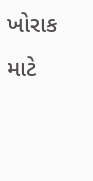ખોરાક માટે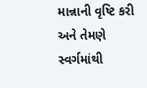માન્નાની વૃષ્ટિ કરી
અને તેમણે સ્વર્ગમાંથી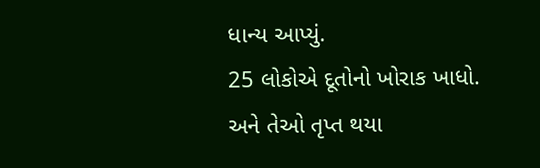ધાન્ય આપ્યું.
25 લોકોએ દૂતોનો ખોરાક ખાધો.
અને તેઓ તૃપ્ત થયા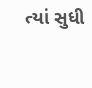ત્યાં સુધી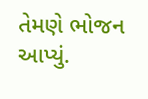તેમણે ભોજન આપ્યું.